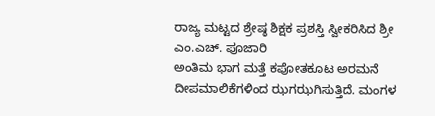ರಾಜ್ಯ ಮಟ್ಟದ ಶ್ರೇಷ್ಠ ಶಿಕ್ಷಕ ಪ್ರಶಸ್ತಿ ಸ್ವೀಕರಿಸಿದ ಶ್ರೀ ಎಂ.ಎಚ್. ಪೂಜಾರಿ
ಅಂತಿಮ ಭಾಗ ಮತ್ತೆ ಕಪೋತಕೂಟ ಅರಮನೆ ದೀಪಮಾಲಿಕೆಗಳಿಂದ ಝಗಝಗಿಸುತ್ತಿದೆ. ಮಂಗಳ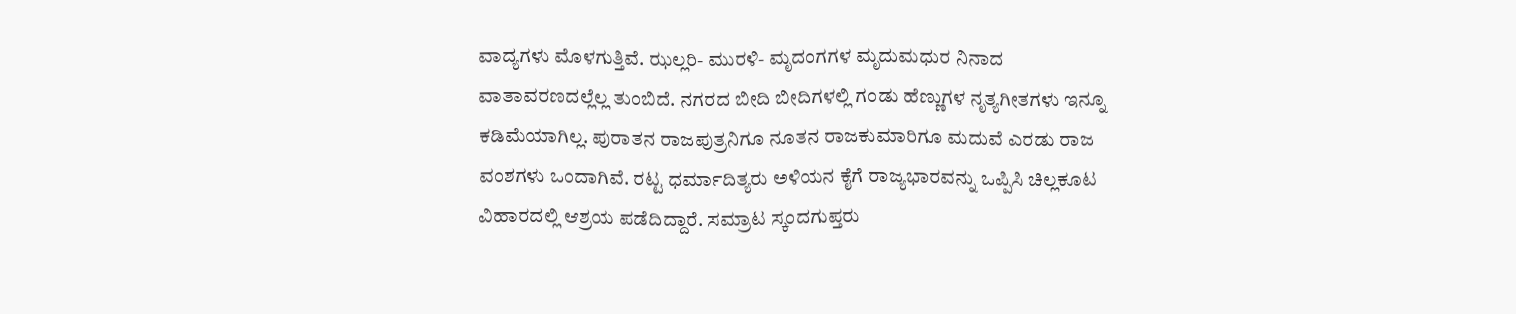ವಾದ್ಯಗಳು ಮೊಳಗುತ್ತಿವೆ. ಝಲ್ಲರಿ- ಮುರಳಿ- ಮೃದಂಗಗಳ ಮೃದುಮಧುರ ನಿನಾದ ವಾತಾವರಣದಲ್ಲೆಲ್ಲ ತುಂಬಿದೆ. ನಗರದ ಬೀದಿ ಬೀದಿಗಳಲ್ಲಿ ಗಂಡು ಹೆಣ್ಣುಗಳ ನೃತ್ಯಗೀತಗಳು ಇನ್ನೂ ಕಡಿಮೆಯಾಗಿಲ್ಲ. ಪುರಾತನ ರಾಜಪುತ್ರನಿಗೂ ನೂತನ ರಾಜಕುಮಾರಿಗೂ ಮದುವೆ ಎರಡು ರಾಜ ವಂಶಗಳು ಒಂದಾಗಿವೆ. ರಟ್ಟ ಧರ್ಮಾದಿತ್ಯರು ಅಳಿಯನ ಕೈಗೆ ರಾಜ್ಯಭಾರವನ್ನು ಒಪ್ಪಿಸಿ ಚಿಲ್ಲಕೂಟ ವಿಹಾರದಲ್ಲಿ ಆಶ್ರಯ ಪಡೆದಿದ್ದಾರೆ. ಸಮ್ರಾಟ ಸ್ಕಂದಗುಪ್ತರು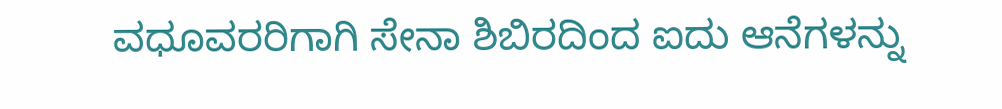ವಧೂವರರಿಗಾಗಿ ಸೇನಾ ಶಿಬಿರದಿಂದ ಐದು ಆನೆಗಳನ್ನು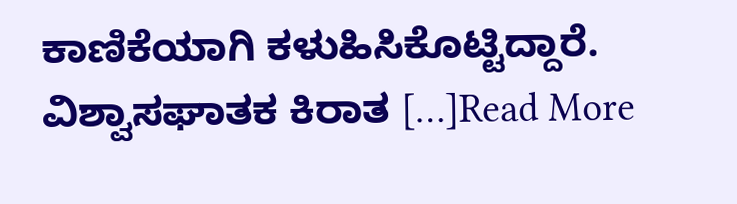ಕಾಣಿಕೆಯಾಗಿ ಕಳುಹಿಸಿಕೊಟ್ಟಿದ್ದಾರೆ. ವಿಶ್ವಾಸಘಾತಕ ಕಿರಾತ […]Read More